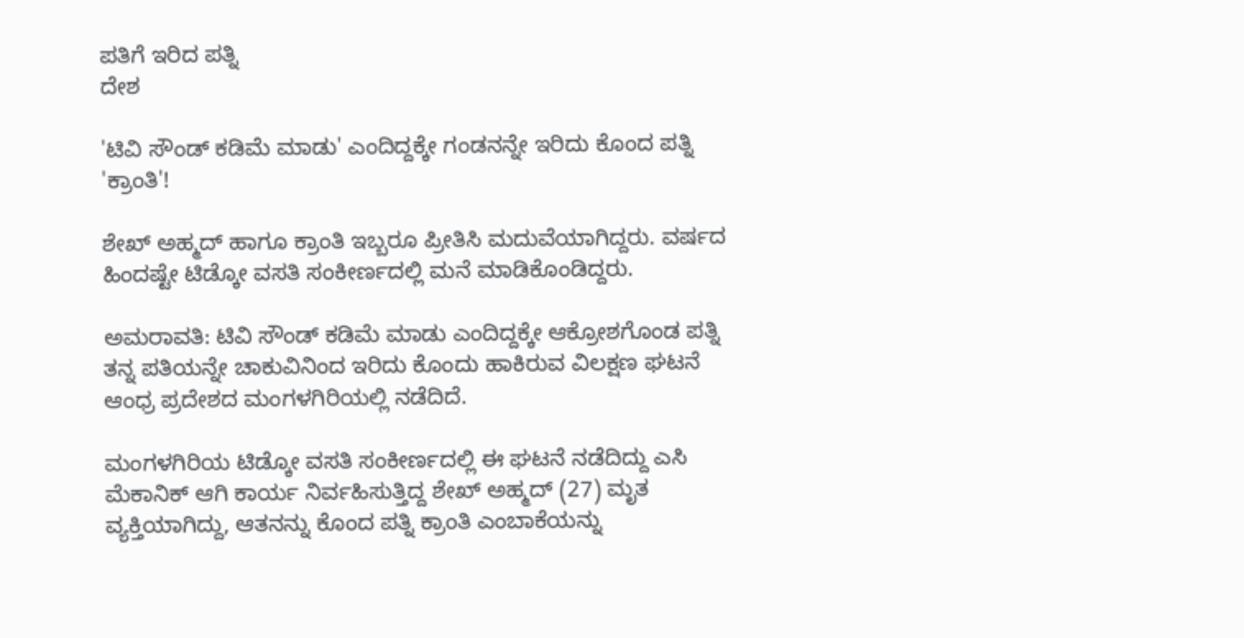ಪತಿಗೆ ಇರಿದ ಪತ್ನಿ
ದೇಶ

'ಟಿವಿ ಸೌಂಡ್ ಕಡಿಮೆ ಮಾಡು' ಎಂದಿದ್ದಕ್ಕೇ ಗಂಡನನ್ನೇ ಇರಿದು ಕೊಂದ ಪತ್ನಿ 'ಕ್ರಾಂತಿ'!

ಶೇಖ್ ಅಹ್ಮದ್ ಹಾಗೂ ಕ್ರಾಂತಿ ಇಬ್ಬರೂ ಪ್ರೀತಿಸಿ ಮದುವೆಯಾಗಿದ್ದರು. ವರ್ಷದ ಹಿಂದಷ್ಟೇ ಟಿಡ್ಕೋ ವಸತಿ ಸಂಕೀರ್ಣದಲ್ಲಿ ಮನೆ ಮಾಡಿಕೊಂಡಿದ್ದರು.

ಅಮರಾವತಿ: ಟಿವಿ ಸೌಂಡ್ ಕಡಿಮೆ ಮಾಡು ಎಂದಿದ್ದಕ್ಕೇ ಆಕ್ರೋಶಗೊಂಡ ಪತ್ನಿ ತನ್ನ ಪತಿಯನ್ನೇ ಚಾಕುವಿನಿಂದ ಇರಿದು ಕೊಂದು ಹಾಕಿರುವ ವಿಲಕ್ಷಣ ಘಟನೆ ಆಂಧ್ರ ಪ್ರದೇಶದ ಮಂಗಳಗಿರಿಯಲ್ಲಿ ನಡೆದಿದೆ.

ಮಂಗಳಗಿರಿಯ ಟಿಡ್ಕೋ ವಸತಿ ಸಂಕೀರ್ಣದಲ್ಲಿ ಈ ಘಟನೆ ನಡೆದಿದ್ದು ಎಸಿ ಮೆಕಾನಿಕ್ ಆಗಿ ಕಾರ್ಯ ನಿರ್ವಹಿಸುತ್ತಿದ್ದ ಶೇಖ್ ಅಹ್ಮದ್ (27) ಮೃತ ವ್ಯಕ್ತಿಯಾಗಿದ್ದು, ಆತನನ್ನು ಕೊಂದ ಪತ್ನಿ ಕ್ರಾಂತಿ ಎಂಬಾಕೆಯನ್ನು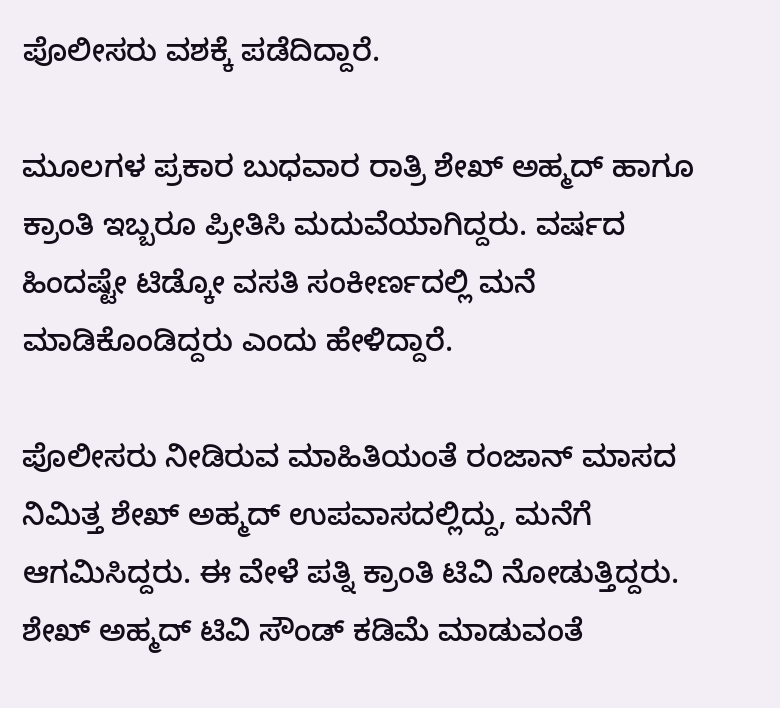ಪೊಲೀಸರು ವಶಕ್ಕೆ ಪಡೆದಿದ್ದಾರೆ.

ಮೂಲಗಳ ಪ್ರಕಾರ ಬುಧವಾರ ರಾತ್ರಿ ಶೇಖ್ ಅಹ್ಮದ್ ಹಾಗೂ ಕ್ರಾಂತಿ ಇಬ್ಬರೂ ಪ್ರೀತಿಸಿ ಮದುವೆಯಾಗಿದ್ದರು. ವರ್ಷದ ಹಿಂದಷ್ಟೇ ಟಿಡ್ಕೋ ವಸತಿ ಸಂಕೀರ್ಣದಲ್ಲಿ ಮನೆ ಮಾಡಿಕೊಂಡಿದ್ದರು ಎಂದು ಹೇಳಿದ್ದಾರೆ.

ಪೊಲೀಸರು ನೀಡಿರುವ ಮಾಹಿತಿಯಂತೆ ರಂಜಾನ್ ಮಾಸದ ನಿಮಿತ್ತ ಶೇಖ್ ಅಹ್ಮದ್ ಉಪವಾಸದಲ್ಲಿದ್ದು, ಮನೆಗೆ ಆಗಮಿಸಿದ್ದರು. ಈ ವೇಳೆ ಪತ್ನಿ ಕ್ರಾಂತಿ ಟಿವಿ ನೋಡುತ್ತಿದ್ದರು. ಶೇಖ್ ಅಹ್ಮದ್ ಟಿವಿ ಸೌಂಡ್ ಕಡಿಮೆ ಮಾಡುವಂತೆ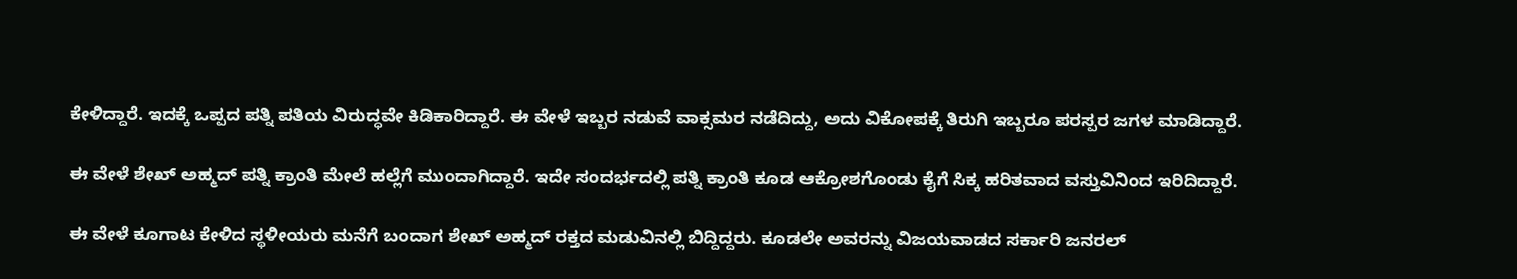ಕೇಳಿದ್ದಾರೆ. ಇದಕ್ಕೆ ಒಪ್ಪದ ಪತ್ನಿ ಪತಿಯ ವಿರುದ್ಧವೇ ಕಿಡಿಕಾರಿದ್ದಾರೆ. ಈ ವೇಳೆ ಇಬ್ಬರ ನಡುವೆ ವಾಕ್ಸಮರ ನಡೆದಿದ್ದು, ಅದು ವಿಕೋಪಕ್ಕೆ ತಿರುಗಿ ಇಬ್ಬರೂ ಪರಸ್ಪರ ಜಗಳ ಮಾಡಿದ್ದಾರೆ.

ಈ ವೇಳೆ ಶೇಖ್ ಅಹ್ಮದ್ ಪತ್ನಿ ಕ್ರಾಂತಿ ಮೇಲೆ ಹಲ್ಲೆಗೆ ಮುಂದಾಗಿದ್ದಾರೆ. ಇದೇ ಸಂದರ್ಭದಲ್ಲಿ ಪತ್ನಿ ಕ್ರಾಂತಿ ಕೂಡ ಆಕ್ರೋಶಗೊಂಡು ಕೈಗೆ ಸಿಕ್ಕ ಹರಿತವಾದ ವಸ್ತುವಿನಿಂದ ಇರಿದಿದ್ದಾರೆ.

ಈ ವೇಳೆ ಕೂಗಾಟ ಕೇಳಿದ ಸ್ಥಳೀಯರು ಮನೆಗೆ ಬಂದಾಗ ಶೇಖ್ ಅಹ್ಮದ್ ರಕ್ತದ ಮಡುವಿನಲ್ಲಿ ಬಿದ್ದಿದ್ದರು. ಕೂಡಲೇ ಅವರನ್ನು ವಿಜಯವಾಡದ ಸರ್ಕಾರಿ ಜನರಲ್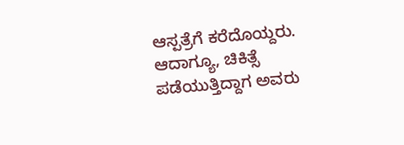ಆಸ್ಪತ್ರೆಗೆ ಕರೆದೊಯ್ದರು. ಆದಾಗ್ಯೂ, ಚಿಕಿತ್ಸೆ ಪಡೆಯುತ್ತಿದ್ದಾಗ ಅವರು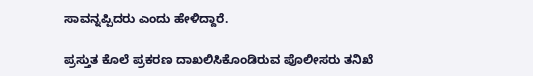ಸಾವನ್ನಪ್ಪಿದರು ಎಂದು ಹೇಳಿದ್ದಾರೆ.

ಪ್ರಸ್ತುತ ಕೊಲೆ ಪ್ರಕರಣ ದಾಖಲಿಸಿಕೊಂಡಿರುವ ಪೊಲೀಸರು ತನಿಖೆ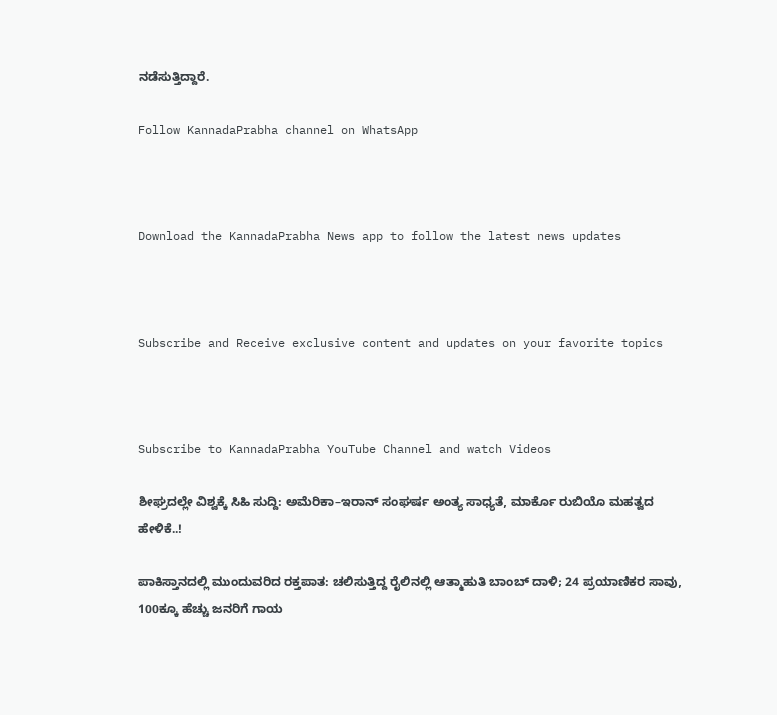ನಡೆಸುತ್ತಿದ್ದಾರೆ.

Follow KannadaPrabha channel on WhatsApp



Download the KannadaPrabha News app to follow the latest news updates



Subscribe and Receive exclusive content and updates on your favorite topics



Subscribe to KannadaPrabha YouTube Channel and watch Videos

ಶೀಘ್ರದಲ್ಲೇ ವಿಶ್ವಕ್ಕೆ ಸಿಹಿ ಸುದ್ದಿ: ಅಮೆರಿಕಾ–ಇರಾನ್ ಸಂಘರ್ಷ ಅಂತ್ಯ ಸಾಧ್ಯತೆ, ಮಾರ್ಕೊ ರುಬಿಯೊ ಮಹತ್ವದ ಹೇಳಿಕೆ..!

ಪಾಕಿಸ್ತಾನದಲ್ಲಿ ಮುಂದುವರಿದ ರಕ್ತಪಾತ: ಚಲಿಸುತ್ತಿದ್ದ ರೈಲಿನಲ್ಲಿ ಆತ್ಮಾಹುತಿ ಬಾಂಬ್ ದಾಳಿ; 24 ಪ್ರಯಾಣಿಕರ ಸಾವು, 100ಕ್ಕೂ ಹೆಚ್ಚು ಜನರಿಗೆ ಗಾಯ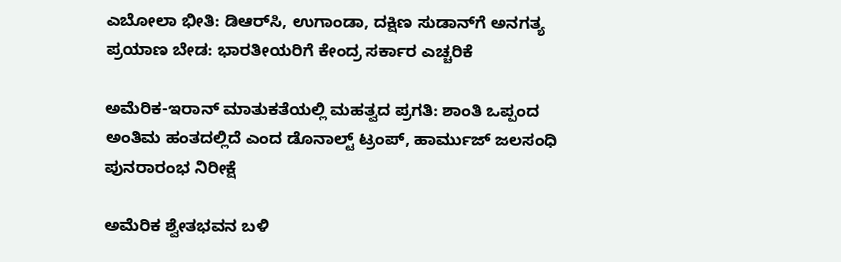ಎಬೋಲಾ ಭೀತಿ: ಡಿಆರ್‌ಸಿ, ಉಗಾಂಡಾ, ದಕ್ಷಿಣ ಸುಡಾನ್‌ಗೆ ಅನಗತ್ಯ ಪ್ರಯಾಣ ಬೇಡ: ಭಾರತೀಯರಿಗೆ ಕೇಂದ್ರ ಸರ್ಕಾರ ಎಚ್ಚರಿಕೆ

ಅಮೆರಿಕ-ಇರಾನ್ ಮಾತುಕತೆಯಲ್ಲಿ ಮಹತ್ವದ ಪ್ರಗತಿ: ಶಾಂತಿ ಒಪ್ಪಂದ ಅಂತಿಮ ಹಂತದಲ್ಲಿದೆ ಎಂದ ಡೊನಾಲ್ಟ್ ಟ್ರಂಪ್, ಹಾರ್ಮುಜ್ ಜಲಸಂಧಿ ಪುನರಾರಂಭ ನಿರೀಕ್ಷೆ

ಅಮೆರಿಕ ಶ್ವೇತಭವನ ಬಳಿ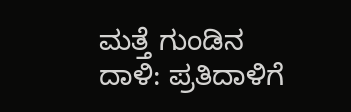ಮತ್ತೆ ಗುಂಡಿನ ದಾಳಿ: ಪ್ರತಿದಾಳಿಗೆ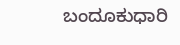ಬಂದೂಕುಧಾರಿ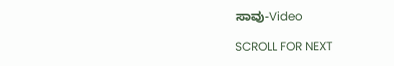ಸಾವು-Video

SCROLL FOR NEXT